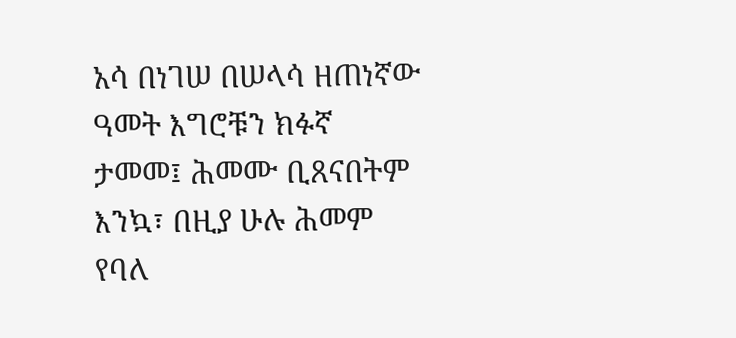አሳ በነገሠ በሠላሳ ዘጠነኛው ዓመት እግሮቹን ክፉኛ ታመመ፤ ሕመሙ ቢጸናበትም እንኳ፣ በዚያ ሁሉ ሕመም የባለ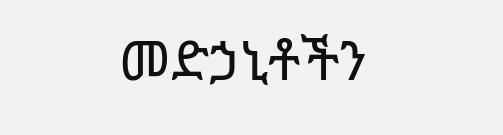መድኃኒቶችን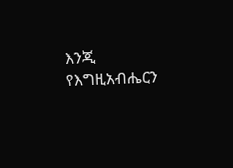እንጂ የእግዚአብሔርን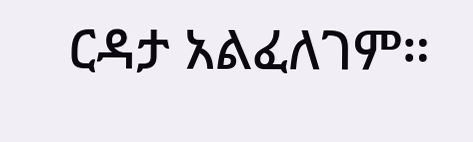ርዳታ አልፈለገም።